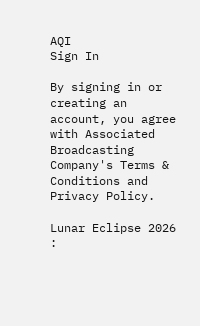AQI
Sign In

By signing in or creating an account, you agree with Associated Broadcasting Company's Terms & Conditions and Privacy Policy.

Lunar Eclipse 2026 :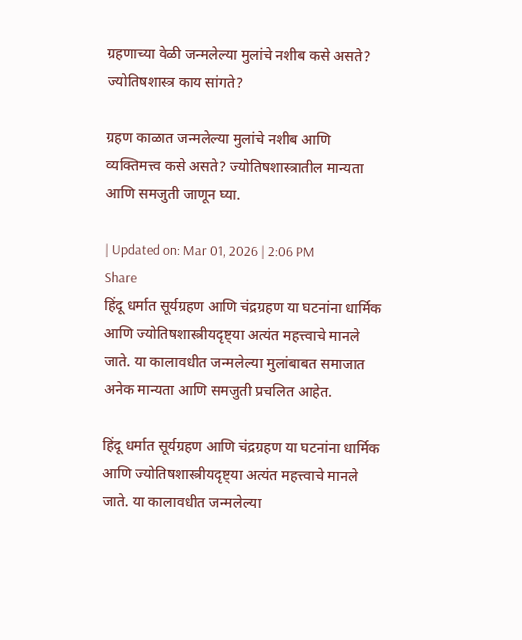ग्रहणाच्या वेळी जन्मलेल्या मुलांचे नशीब कसे असते? ज्योतिषशास्त्र काय सांगते?

ग्रहण काळात जन्मलेल्या मुलांचे नशीब आणि व्यक्तिमत्त्व कसे असते? ज्योतिषशास्त्रातील मान्यता आणि समजुती जाणून घ्या.

| Updated on: Mar 01, 2026 | 2:06 PM
Share
हिंदू धर्मात सूर्यग्रहण आणि चंद्रग्रहण या घटनांना धार्मिक आणि ज्योतिषशास्त्रीयदृष्ट्या अत्यंत महत्त्वाचे मानले जाते. या कालावधीत जन्मलेल्या मुलांबाबत समाजात अनेक मान्यता आणि समजुती प्रचलित आहेत.

हिंदू धर्मात सूर्यग्रहण आणि चंद्रग्रहण या घटनांना धार्मिक आणि ज्योतिषशास्त्रीयदृष्ट्या अत्यंत महत्त्वाचे मानले जाते. या कालावधीत जन्मलेल्या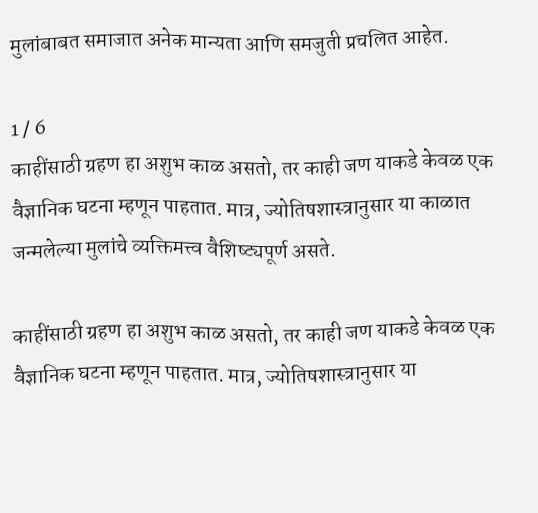मुलांबाबत समाजात अनेक मान्यता आणि समजुती प्रचलित आहेत.

1 / 6
काहींसाठी ग्रहण हा अशुभ काळ असतो, तर काही जण याकडे केवळ एक वैज्ञानिक घटना म्हणून पाहतात. मात्र, ज्योतिषशास्त्रानुसार या काळात जन्मलेल्या मुलांचे व्यक्तिमत्त्व वैशिष्ट्यपूर्ण असते.

काहींसाठी ग्रहण हा अशुभ काळ असतो, तर काही जण याकडे केवळ एक वैज्ञानिक घटना म्हणून पाहतात. मात्र, ज्योतिषशास्त्रानुसार या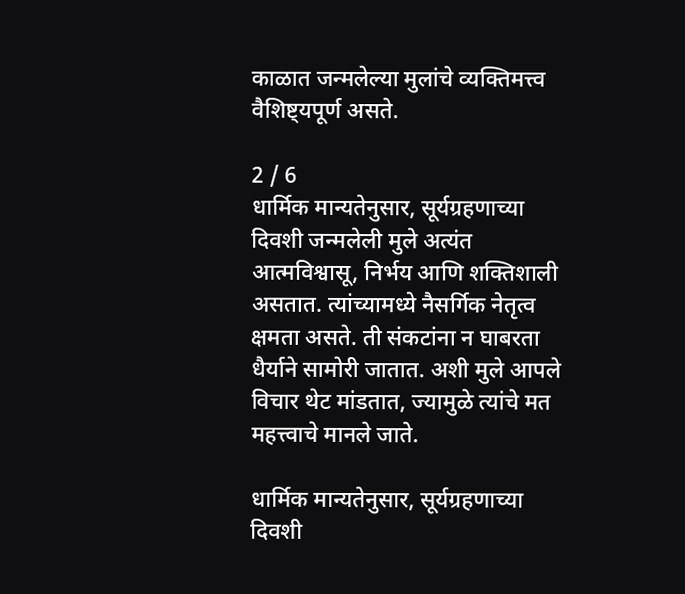काळात जन्मलेल्या मुलांचे व्यक्तिमत्त्व वैशिष्ट्यपूर्ण असते.

2 / 6
धार्मिक मान्यतेनुसार, सूर्यग्रहणाच्या दिवशी जन्मलेली मुले अत्यंत आत्मविश्वासू, निर्भय आणि शक्तिशाली असतात. त्यांच्यामध्ये नैसर्गिक नेतृत्व क्षमता असते. ती संकटांना न घाबरता धैर्याने सामोरी जातात. अशी मुले आपले विचार थेट मांडतात, ज्यामुळे त्यांचे मत महत्त्वाचे मानले जाते.

धार्मिक मान्यतेनुसार, सूर्यग्रहणाच्या दिवशी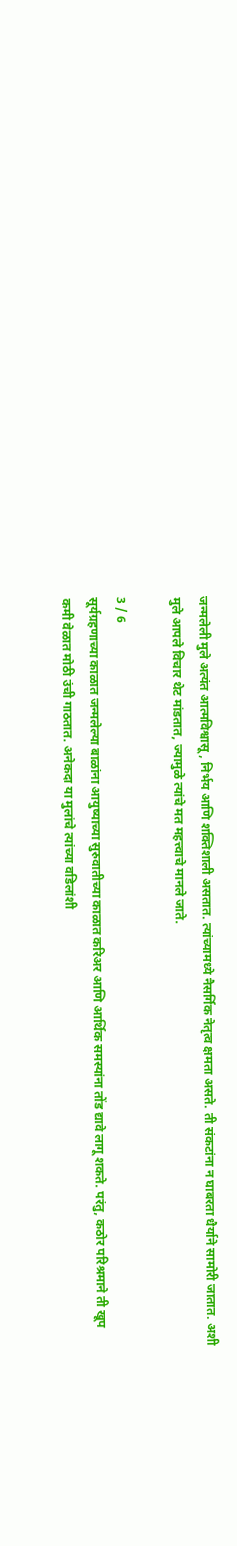जन्मलेली मुले अत्यंत आत्मविश्वासू, निर्भय आणि शक्तिशाली असतात. त्यांच्यामध्ये नैसर्गिक नेतृत्व क्षमता असते. ती संकटांना न घाबरता धैर्याने सामोरी जातात. अशी मुले आपले विचार थेट मांडतात, ज्यामुळे त्यांचे मत महत्त्वाचे मानले जाते.

3 / 6
सूर्यग्रहणाच्या काळात जन्मलेल्या बाळांना आयुष्याच्या सुरुवातीच्या काळात करिअर आणि आर्थिक समस्यांना तोंड द्यावे लागू शकते. परंतु, कठोर परिश्रमाने ती खूप कमी वेळात मोठी उंची गाठतात. अनेकदा या मुलांचे त्यांच्या वडिलांशी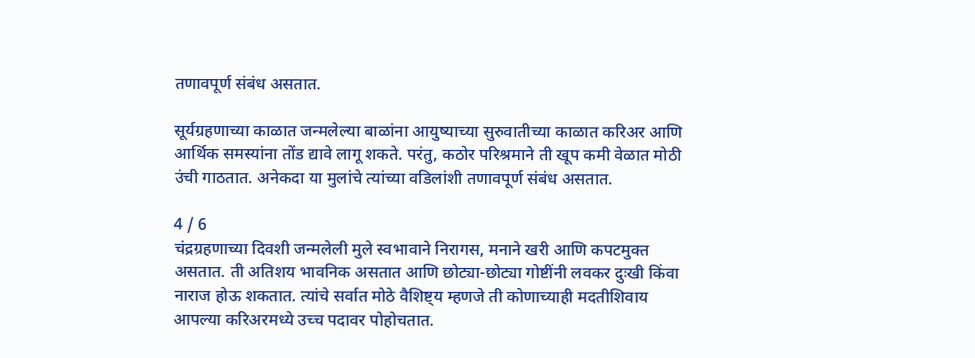तणावपूर्ण संबंध असतात.

सूर्यग्रहणाच्या काळात जन्मलेल्या बाळांना आयुष्याच्या सुरुवातीच्या काळात करिअर आणि आर्थिक समस्यांना तोंड द्यावे लागू शकते. परंतु, कठोर परिश्रमाने ती खूप कमी वेळात मोठी उंची गाठतात. अनेकदा या मुलांचे त्यांच्या वडिलांशी तणावपूर्ण संबंध असतात.

4 / 6
चंद्रग्रहणाच्या दिवशी जन्मलेली मुले स्वभावाने निरागस, मनाने खरी आणि कपटमुक्त असतात. ती अतिशय भावनिक असतात आणि छोट्या-छोट्या गोष्टींनी लवकर दुःखी किंवा नाराज होऊ शकतात. त्यांचे सर्वात मोठे वैशिष्ट्य म्हणजे ती कोणाच्याही मदतीशिवाय आपल्या करिअरमध्ये उच्च पदावर पोहोचतात.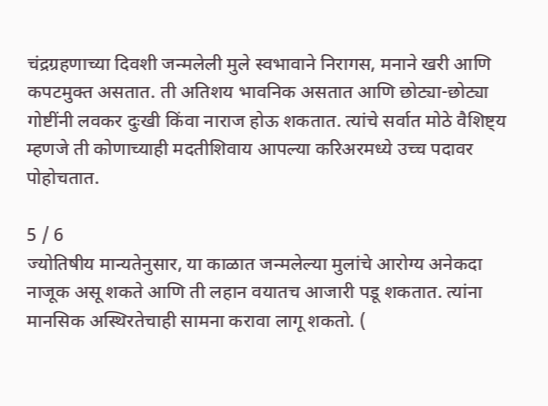चंद्रग्रहणाच्या दिवशी जन्मलेली मुले स्वभावाने निरागस, मनाने खरी आणि कपटमुक्त असतात. ती अतिशय भावनिक असतात आणि छोट्या-छोट्या गोष्टींनी लवकर दुःखी किंवा नाराज होऊ शकतात. त्यांचे सर्वात मोठे वैशिष्ट्य म्हणजे ती कोणाच्याही मदतीशिवाय आपल्या करिअरमध्ये उच्च पदावर पोहोचतात.

5 / 6
ज्योतिषीय मान्यतेनुसार, या काळात जन्मलेल्या मुलांचे आरोग्य अनेकदा नाजूक असू शकते आणि ती लहान वयातच आजारी पडू शकतात. त्यांना मानसिक अस्थिरतेचाही सामना करावा लागू शकतो. (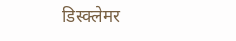डिस्क्लेमर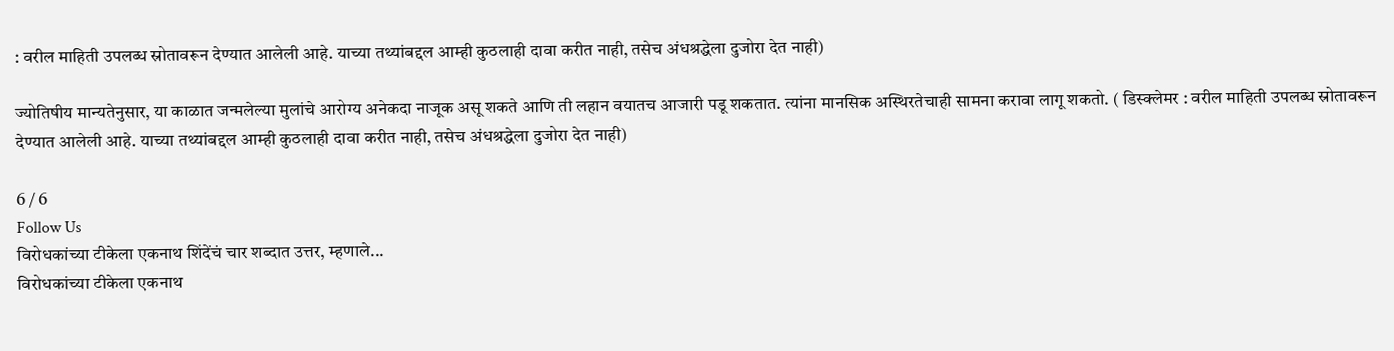: वरील माहिती उपलब्ध स्रोतावरून देण्यात आलेली आहे. याच्या तथ्यांबद्दल आम्ही कुठलाही दावा करीत नाही, तसेच अंधश्रद्धेला दुजोरा देत नाही)

ज्योतिषीय मान्यतेनुसार, या काळात जन्मलेल्या मुलांचे आरोग्य अनेकदा नाजूक असू शकते आणि ती लहान वयातच आजारी पडू शकतात. त्यांना मानसिक अस्थिरतेचाही सामना करावा लागू शकतो. ( डिस्क्लेमर : वरील माहिती उपलब्ध स्रोतावरून देण्यात आलेली आहे. याच्या तथ्यांबद्दल आम्ही कुठलाही दावा करीत नाही, तसेच अंधश्रद्धेला दुजोरा देत नाही)

6 / 6
Follow Us
विरोधकांच्या टीकेला एकनाथ शिंदेंचं चार शब्दात उत्तर, म्हणाले...
विरोधकांच्या टीकेला एकनाथ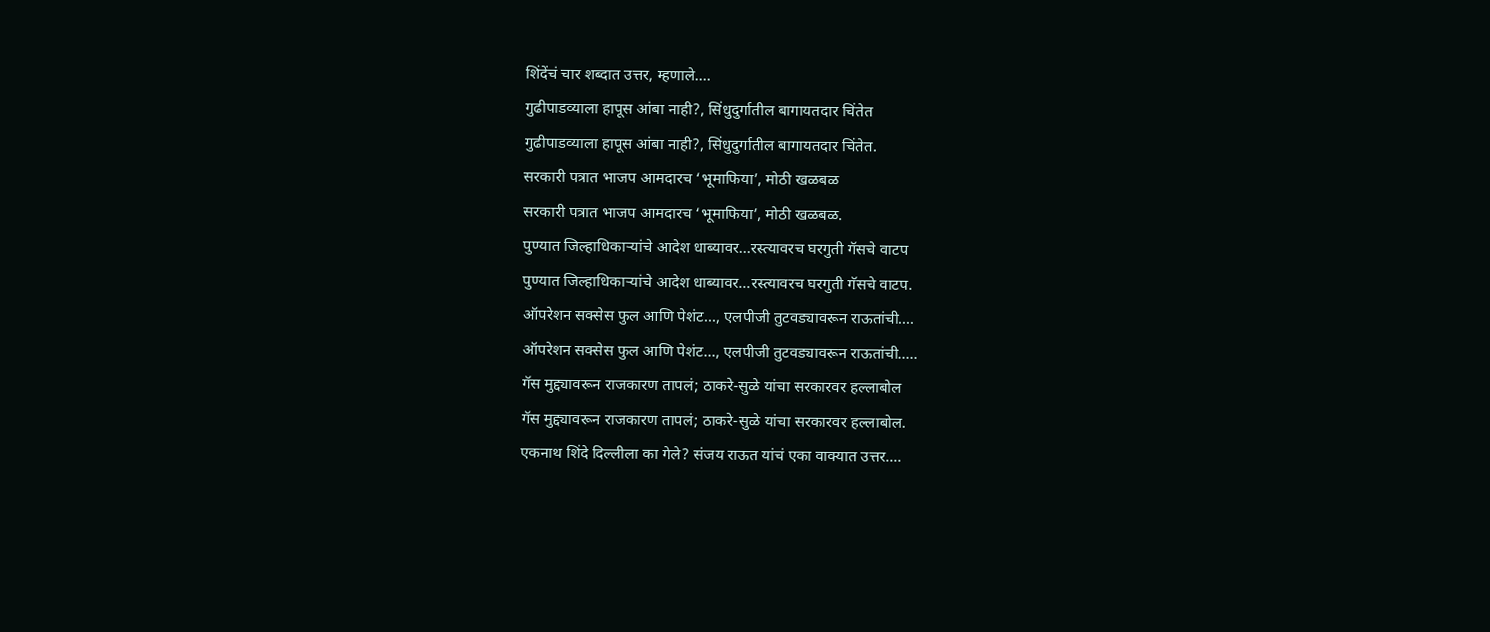शिंदेंचं चार शब्दात उत्तर, म्हणाले....
गुढीपाडव्याला हापूस आंबा नाही?, सिंधुदुर्गातील बागायतदार चिंतेत
गुढीपाडव्याला हापूस आंबा नाही?, सिंधुदुर्गातील बागायतदार चिंतेत.
सरकारी पत्रात भाजप आमदारच ‘भूमाफिया’, मोठी खळबळ
सरकारी पत्रात भाजप आमदारच ‘भूमाफिया’, मोठी खळबळ.
पुण्यात जिल्हाधिकाऱ्यांचे आदेश धाब्यावर...रस्त्यावरच घरगुती गॅसचे वाटप
पुण्यात जिल्हाधिकाऱ्यांचे आदेश धाब्यावर...रस्त्यावरच घरगुती गॅसचे वाटप.
ऑपरेशन सक्सेस फुल आणि पेशंट..., एलपीजी तुटवड्यावरून राऊतांची....
ऑपरेशन सक्सेस फुल आणि पेशंट..., एलपीजी तुटवड्यावरून राऊतांची.....
गॅस मुद्द्यावरून राजकारण तापलं; ठाकरे-सुळे यांचा सरकारवर हल्लाबोल
गॅस मुद्द्यावरून राजकारण तापलं; ठाकरे-सुळे यांचा सरकारवर हल्लाबोल.
एकनाथ शिंदे दिल्लीला का गेले? संजय राऊत यांचं एका वाक्यात उत्तर....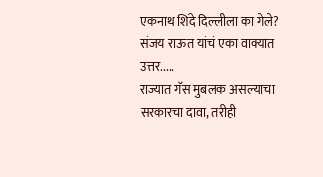एकनाथ शिंदे दिल्लीला का गेले? संजय राऊत यांचं एका वाक्यात उत्तर.....
राज्यात गॅस मुबलक असल्याचा सरकारचा दावा, तरीही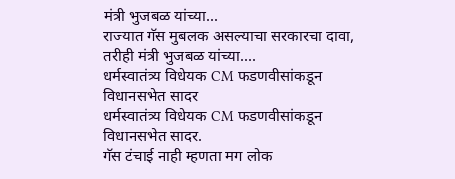मंत्री भुजबळ यांच्या...
राज्यात गॅस मुबलक असल्याचा सरकारचा दावा, तरीही मंत्री भुजबळ यांच्या....
धर्मस्वातंत्र्य विधेयक CM फडणवीसांकडून विधानसभेत सादर
धर्मस्वातंत्र्य विधेयक CM फडणवीसांकडून विधानसभेत सादर.
गॅस टंचाई नाही म्हणता मग लोक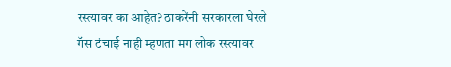रस्त्यावर का आहेत? ठाकरेंनी सरकारला घेरले
गॅस टंचाई नाही म्हणता मग लोक रस्त्यावर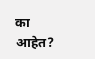का आहेत?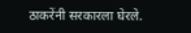ठाकरेंनी सरकारला घेरले.